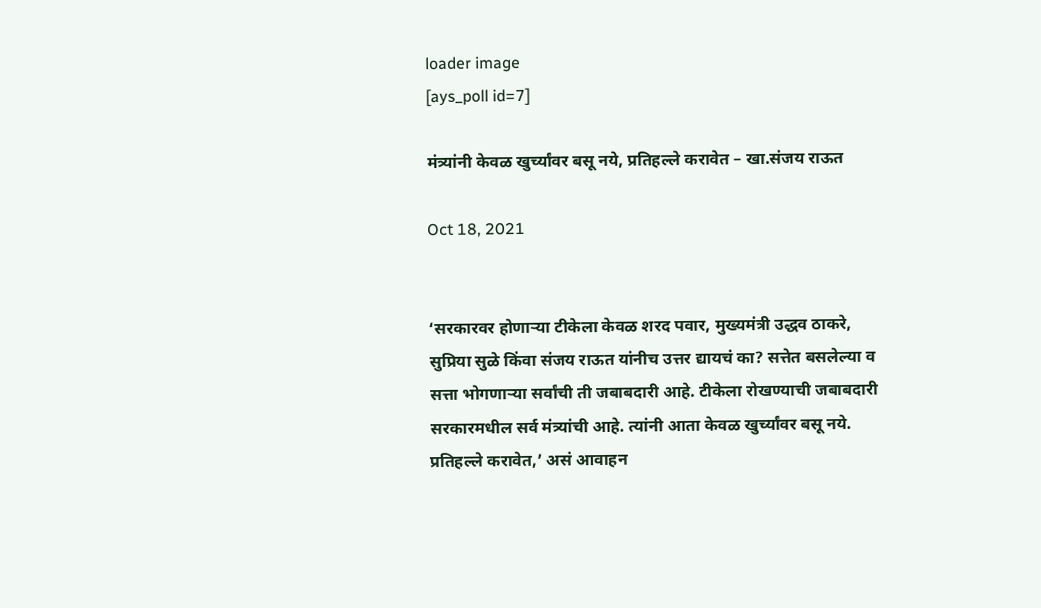loader image
[ays_poll id=7]

मंत्र्यांनी केवळ खुर्च्यांवर बसू नये, प्रतिहल्ले करावेत – खा.संजय राऊत

Oct 18, 2021


‘सरकारवर होणाऱ्या टीकेला केवळ शरद पवार, मुख्यमंत्री उद्धव ठाकरे, सुप्रिया सुळे किंवा संजय राऊत यांनीच उत्तर द्यायचं का? सत्तेत बसलेल्या व सत्ता भोगणाऱ्या सर्वांची ती जबाबदारी आहे. टीकेला रोखण्याची जबाबदारी सरकारमधील सर्व मंत्र्यांची आहे. त्यांनी आता केवळ खुर्च्यांवर बसू नये. प्रतिहल्ले करावेत,’ असं आवाहन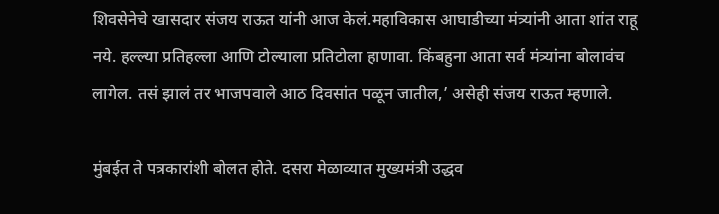शिवसेनेचे खासदार संजय राऊत यांनी आज केलं.महाविकास आघाडीच्या मंत्र्यांनी आता शांत राहू नये. हल्ल्या प्रतिहल्ला आणि टोल्याला प्रतिटोला हाणावा. किंबहुना आता सर्व मंत्र्यांना बोलावंच लागेल. तसं झालं तर भाजपवाले आठ दिवसांत पळून जातील,’ असेही संजय राऊत म्हणाले.

मुंबईत ते पत्रकारांशी बोलत होते. दसरा मेळाव्यात मुख्यमंत्री उद्धव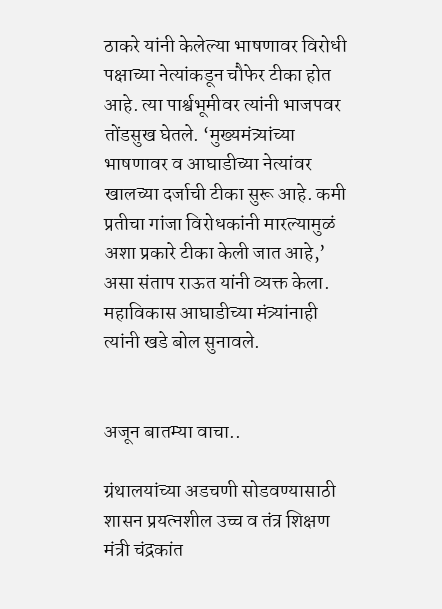ठाकरे यांनी केलेल्या भाषणावर विरोधी पक्षाच्या नेत्यांकडून चौफेर टीका होत आहे. त्या पार्श्वभूमीवर त्यांनी भाजपवर तोंडसुख घेतले. ‘मुख्यमंत्र्यांच्या भाषणावर व आघाडीच्या नेत्यांवर खालच्या दर्जाची टीका सुरू आहे. कमी प्रतीचा गांजा विरोधकांनी मारल्यामुळं अशा प्रकारे टीका केली जात आहे,’ असा संताप राऊत यांनी व्यक्त केला. महाविकास आघाडीच्या मंत्र्यांनाही त्यांनी खडे बोल सुनावले.


अजून बातम्या वाचा..

ग्रंथालयांच्या अडचणी सोडवण्यासाठी शासन प्रयत्नशील उच्च व तंत्र शिक्षण मंत्री चंद्रकांत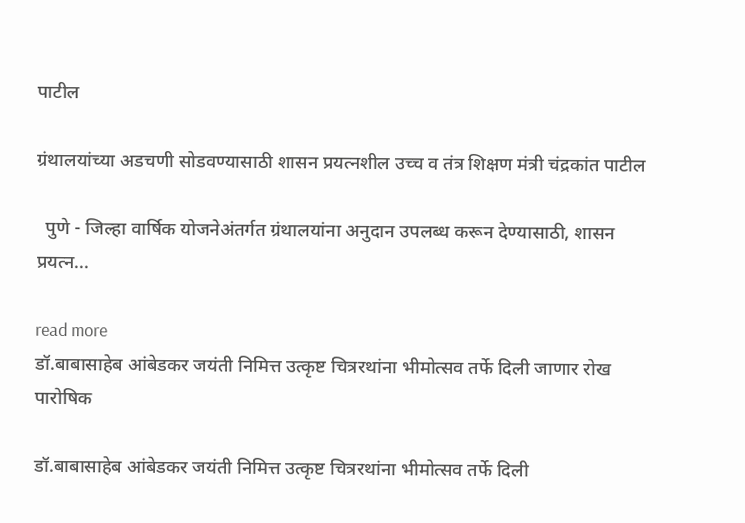पाटील

ग्रंथालयांच्या अडचणी सोडवण्यासाठी शासन प्रयत्नशील उच्च व तंत्र शिक्षण मंत्री चंद्रकांत पाटील

  पुणे - जिल्हा वार्षिक योजनेअंतर्गत ग्रंथालयांना अनुदान उपलब्ध करून देण्यासाठी, शासन प्रयत्न...

read more
डॉ.बाबासाहेब आंबेडकर जयंती निमित्त उत्कृष्ट चित्ररथांना भीमोत्सव तर्फे दिली जाणार रोख पारोषिक

डॉ.बाबासाहेब आंबेडकर जयंती निमित्त उत्कृष्ट चित्ररथांना भीमोत्सव तर्फे दिली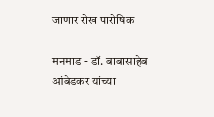जाणार रोख पारोषिक

मनमाड - डॉ. बाबासाहेब आंबेडकर यांच्या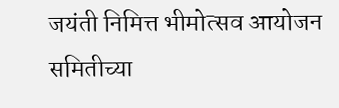जयंती निमित्त भीमोत्सव आयोजन समितीच्या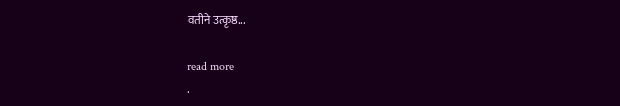वतीने उत्कृष्ठ...

read more
.